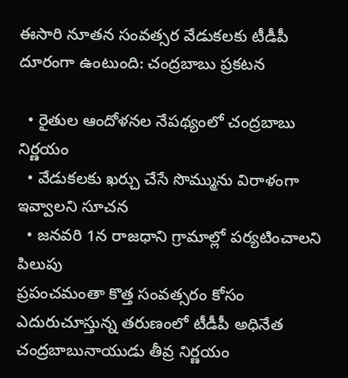ఈసారి నూతన సంవత్సర వేడుకలకు టీడీపీ దూరంగా ఉంటుంది: చంద్రబాబు ప్రకటన

  • రైతుల ఆందోళనల నేపథ్యంలో చంద్రబాబు నిర్ణయం
  • వేడుకలకు ఖర్చు చేసే సొమ్మును విరాళంగా ఇవ్వాలని సూచన
  • జనవరి 1న రాజధాని గ్రామాల్లో పర్యటించాలని పిలుపు
ప్రపంచమంతా కొత్త సంవత్సరం కోసం ఎదురుచూస్తున్న తరుణంలో టీడీపీ అధినేత చంద్రబాబునాయుడు తీవ్ర నిర్ణయం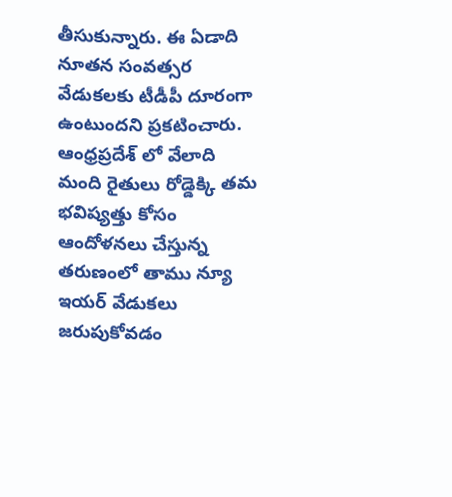తీసుకున్నారు. ఈ ఏడాది నూతన సంవత్సర వేడుకలకు టీడీపీ దూరంగా ఉంటుందని ప్రకటించారు. ఆంధ్రప్రదేశ్ లో వేలాది మంది రైతులు రోడ్డెక్కి తమ భవిష్యత్తు కోసం ఆందోళనలు చేస్తున్న తరుణంలో తాము న్యూ ఇయర్ వేడుకలు జరుపుకోవడం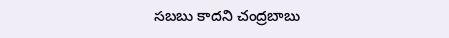సబబు కాదని చంద్రబాబు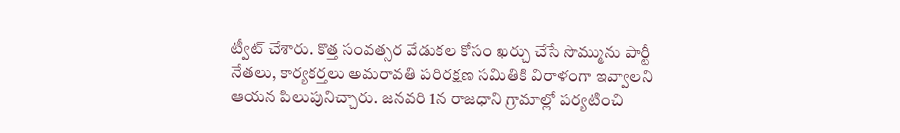ట్వీట్ చేశారు. కొత్త సంవత్సర వేడుకల కోసం ఖర్చు చేసే సొమ్మును పార్టీ నేతలు, కార్యకర్తలు అమరావతి పరిరక్షణ సమితికి విరాళంగా ఇవ్వాలని ఆయన పిలుపునిచ్చారు. జనవరి 1న రాజధాని గ్రామాల్లో పర్యటించి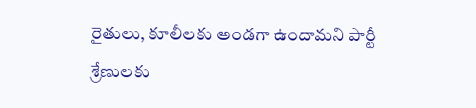రైతులు, కూలీలకు అండగా ఉందామని పార్టీ శ్రేణులకు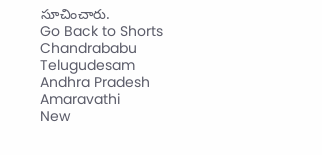సూచించారు.
Go Back to Shorts
Chandrababu
Telugudesam
Andhra Pradesh
Amaravathi
New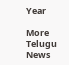Year

More Telugu News